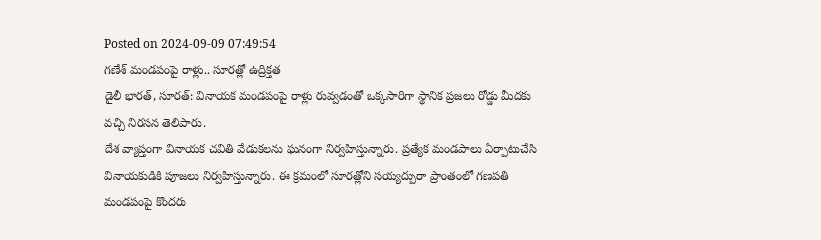Posted on 2024-09-09 07:49:54
గణేశ్ మండపంపై రాళ్లు.. సూరత్లో ఉద్రిక్తత
డైలీ భారత్, సూరత్: వినాయక మండపంపై రాళ్లు రువ్వడంతో ఒక్కసారిగా స్థానిక ప్రజలు రోడ్డు మీదకు వచ్చి నిరసన తెలిపారు.
దేశ వ్యాప్తంగా వినాయక చవితి వేడుకలను ఘనంగా నిర్వహిస్తున్నారు. ప్రత్యేక మండపాలు ఏర్పాటుచేసి వినాయకుడికి పూజలు నిర్వహిస్తున్నారు. ఈ క్రమంలో సూరత్లోని సయ్యద్పురా ప్రాంతంలో గణపతి మండపంపై కొందరు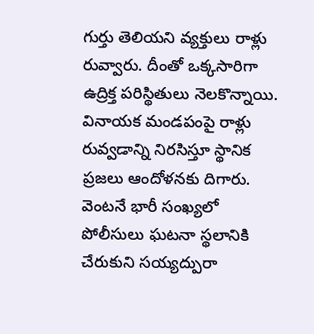గుర్తు తెలియని వ్యక్తులు రాళ్లు రువ్వారు. దీంతో ఒక్కసారిగా ఉద్రిక్త పరిస్థితులు నెలకొన్నాయి. వినాయక మండపంపై రాళ్లు రువ్వడాన్ని నిరసిస్తూ స్థానిక ప్రజలు ఆందోళనకు దిగారు. వెంటనే భారీ సంఖ్యలో పోలీసులు ఘటనా స్థలానికి చేరుకుని సయ్యద్పురా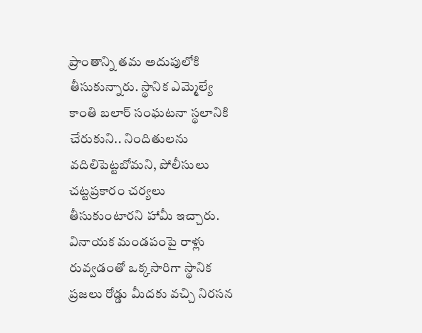ప్రాంతాన్ని తమ అదుపులోకి తీసుకున్నారు. స్థానిక ఎమ్మెల్యే కాంతి బలార్ సంఘటనా స్థలానికి చేరుకుని.. నిందితులను వదిలిపెట్టబోమని, పోలీసులు చట్టప్రకారం చర్యలు తీసుకుంటారని హామీ ఇచ్చారు. వినాయక మండపంపై రాళ్లు రువ్వడంతో ఒక్కసారిగా స్థానిక ప్రజలు రోడ్డు మీదకు వచ్చి నిరసన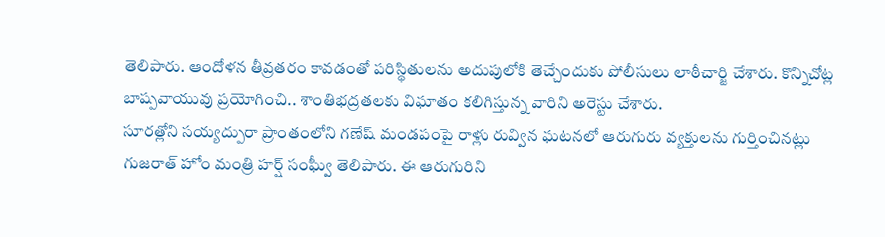తెలిపారు. ఆందోళన తీవ్రతరం కావడంతో పరిస్థితులను అదుపులోకి తెచ్చేందుకు పోలీసులు లాఠీచార్జి చేశారు. కొన్నిచోట్ల బాష్పవాయువు ప్రయోగించి.. శాంతిభద్రతలకు విఘాతం కలిగిస్తున్న వారిని అరెస్టు చేశారు.
సూరత్లోని సయ్యద్పురా ప్రాంతంలోని గణేష్ మండపంపై రాళ్లు రువ్విన ఘటనలో ఆరుగురు వ్యక్తులను గుర్తించినట్లు గుజరాత్ హోం మంత్రి హర్ష్ సంఘ్వీ తెలిపారు. ఈ ఆరుగురిని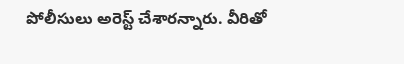పోలీసులు అరెస్ట్ చేశారన్నారు. వీరితో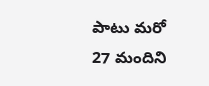పాటు మరో 27 మందిని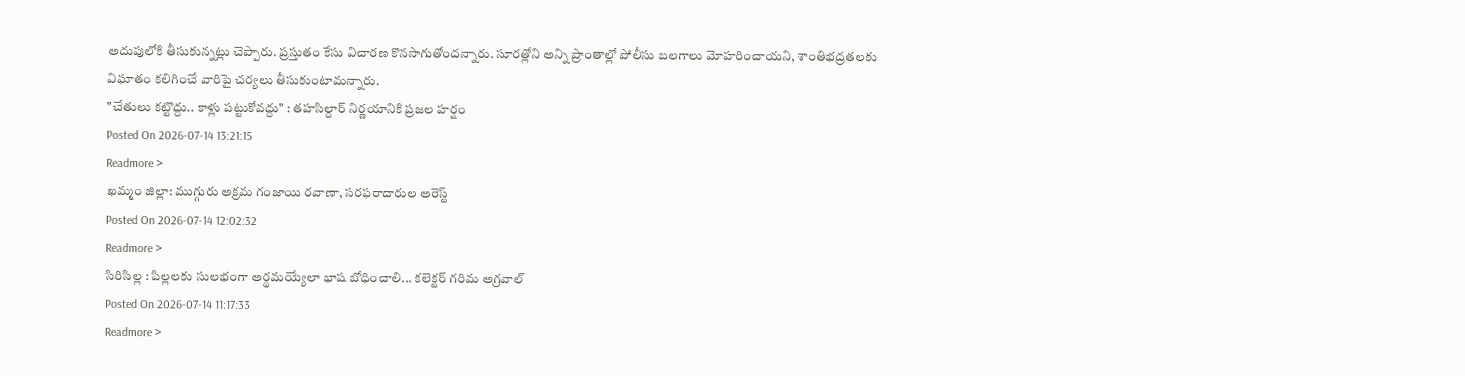అదుపులోకి తీసుకున్నట్లు చెప్పారు. ప్రస్తుతం కేసు విచారణ కొనసాగుతోందన్నారు. సూరత్లోని అన్ని ప్రాంతాల్లో పోలీసు బలగాలు మోహరించాయని, శాంతిభద్రతలకు విఘాతం కలిగించే వారిపై చర్యలు తీసుకుంటామన్నారు.
"చేతులు కట్టొద్దు.. కాళ్లు పట్టుకోవద్దు" : తహసిల్దార్ నిర్ణయానికి ప్రజల హర్షం
Posted On 2026-07-14 13:21:15
Readmore >
ఖమ్మం జిల్లా: ముగ్గురు అక్రమ గంజాయి రవాణా, సరఫరాదారుల అరెస్ట్
Posted On 2026-07-14 12:02:32
Readmore >
సిరిసిల్ల : పిల్లలకు సులభంగా అర్థమయ్యేలా భాష బోధించాలి... కలెక్టర్ గరిమ అగ్రవాల్
Posted On 2026-07-14 11:17:33
Readmore >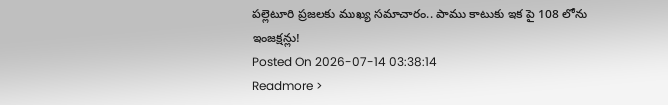పల్లెటూరి ప్రజలకు ముఖ్య సమాచారం.. పాము కాటుకు ఇక పై 108 లోను ఇంజక్షన్లు!
Posted On 2026-07-14 03:38:14
Readmore >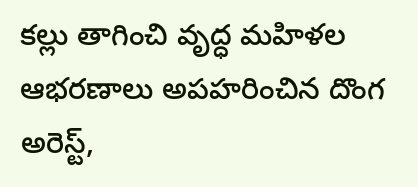కల్లు తాగించి వృద్ధ మహిళల ఆభరణాలు అపహరించిన దొంగ అరెస్ట్,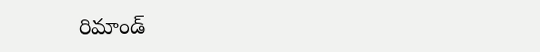రిమాండ్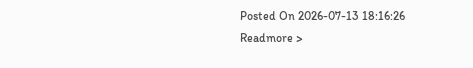Posted On 2026-07-13 18:16:26
Readmore >